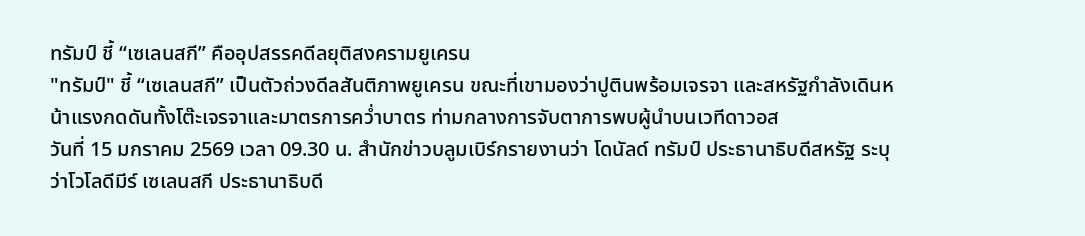ทรัมป์ ชี้ “เซเลนสกี” คืออุปสรรคดีลยุติสงครามยูเครน
"ทรัมป์" ชี้ “เซเลนสกี” เป็นตัวถ่วงดีลสันติภาพยูเครน ขณะที่เขามองว่าปูตินพร้อมเจรจา และสหรัฐกำลังเดินหน้าแรงกดดันทั้งโต๊ะเจรจาและมาตรการคว่ำบาตร ท่ามกลางการจับตาการพบผู้นำบนเวทีดาวอส
วันที่ 15 มกราคม 2569 เวลา 09.30 น. สำนักข่าวบลูมเบิร์กรายงานว่า โดนัลด์ ทรัมป์ ประธานาธิบดีสหรัฐ ระบุว่าโวโลดีมีร์ เซเลนสกี ประธานาธิบดี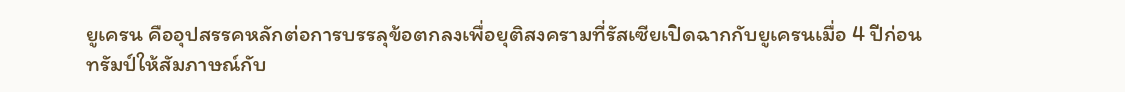ยูเครน คืออุปสรรคหลักต่อการบรรลุข้อตกลงเพื่อยุติสงครามที่รัสเซียเปิดฉากกับยูเครนเมื่อ 4 ปีก่อน
ทรัมป์ให้สัมภาษณ์กับ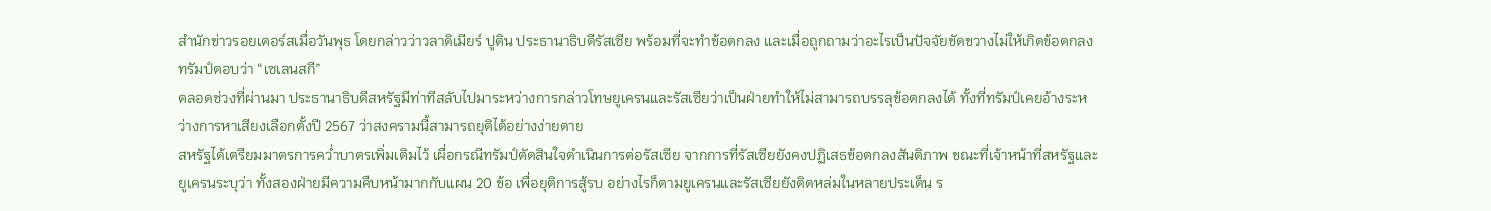สำนักข่าวรอยเตอร์สเมื่อวันพุธ โดยกล่าวว่าวลาดิเมียร์ ปูติน ประธานาธิบดีรัสเซีย พร้อมที่จะทำข้อตกลง และเมื่อถูกถามว่าอะไรเป็นปัจจัยขัดขวางไม่ให้เกิดข้อตกลง ทรัมป์ตอบว่า “เซเลนสกี”
ตลอดช่วงที่ผ่านมา ประธานาธิบดีสหรัฐมีท่าทีสลับไปมาระหว่างการกล่าวโทษยูเครนและรัสเซียว่าเป็นฝ่ายทำให้ไม่สามารถบรรลุข้อตกลงได้ ทั้งที่ทรัมป์เคยอ้างระหว่างการหาเสียงเลือกตั้งปี 2567 ว่าสงครามนี้สามารถยุติได้อย่างง่ายดาย
สหรัฐได้เตรียมมาตรการคว่ำบาตรเพิ่มเติมไว้ เผื่อกรณีทรัมป์ตัดสินใจดำเนินการต่อรัสเซีย จากการที่รัสเซียยังคงปฏิเสธข้อตกลงสันติภาพ ขณะที่เจ้าหน้าที่สหรัฐและยูเครนระบุว่า ทั้งสองฝ่ายมีความคืบหน้ามากกับแผน 20 ข้อ เพื่อยุติการสู้รบ อย่างไรก็ตามยูเครนและรัสเซียยังติดหล่มในหลายประเด็น ร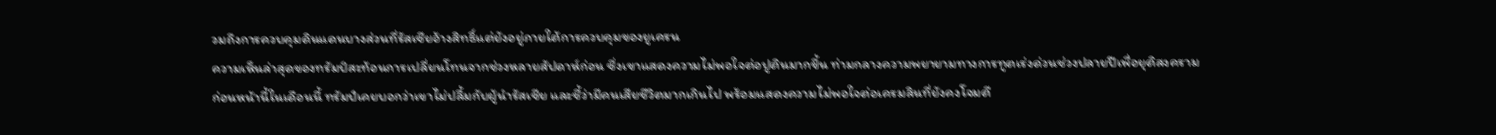วมถึงการควบคุมดินแดนบางส่วนที่รัสเซียอ้างสิทธิ์แต่ยังอยู่ภายใต้การควบคุมของยูเครน
ความเห็นล่าสุดของทรัมป์สะท้อนการเปลี่ยนโทนจากช่วงหลายสัปดาห์ก่อน ซึ่งเขาแสดงความไม่พอใจต่อปูตินมากขึ้น ท่ามกลางความพยายามทางการทูตเร่งด่วนช่วงปลายปีเพื่อยุติสงคราม
ก่อนหน้านี้ในเดือนนี้ ทรัมป์เคยบอกว่าเขาไม่ปลื้มกับผู้นำรัสเซีย และชี้ว่ามีคนเสียชีวิตมากเกินไป พร้อมแสดงความไม่พอใจต่อเครมลินที่ยังคงโจมตี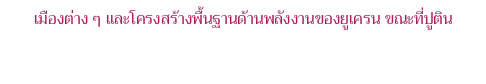เมืองต่าง ๆ และโครงสร้างพื้นฐานด้านพลังงานของยูเครน ขณะที่ปูติน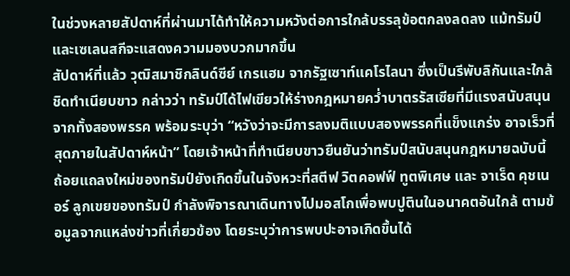ในช่วงหลายสัปดาห์ที่ผ่านมาได้ทำให้ความหวังต่อการใกล้บรรลุข้อตกลงลดลง แม้ทรัมป์และเซเลนสกีจะแสดงความมองบวกมากขึ้น
สัปดาห์ที่แล้ว วุฒิสมาชิกลินด์ซีย์ เกรแฮม จากรัฐเซาท์แคโรไลนา ซึ่งเป็นรีพับลิกันและใกล้ชิดทำเนียบขาว กล่าวว่า ทรัมป์ได้ไฟเขียวให้ร่างกฎหมายคว่ำบาตรรัสเซียที่มีแรงสนับสนุนจากทั้งสองพรรค พร้อมระบุว่า “หวังว่าจะมีการลงมติแบบสองพรรคที่แข็งแกร่ง อาจเร็วที่สุดภายในสัปดาห์หน้า” โดยเจ้าหน้าที่ทำเนียบขาวยืนยันว่าทรัมป์สนับสนุนกฎหมายฉบับนี้
ถ้อยแถลงใหม่ของทรัมป์ยังเกิดขึ้นในจังหวะที่สตีฟ วิตคอฟฟ์ ทูตพิเศษ และ จาเร็ด คุชเนอร์ ลูกเขยของทรัมป์ กำลังพิจารณาเดินทางไปมอสโกเพื่อพบปูตินในอนาคตอันใกล้ ตามข้อมูลจากแหล่งข่าวที่เกี่ยวข้อง โดยระบุว่าการพบปะอาจเกิดขึ้นได้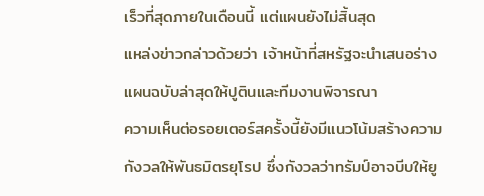เร็วที่สุดภายในเดือนนี้ แต่แผนยังไม่สิ้นสุด
แหล่งข่าวกล่าวด้วยว่า เจ้าหน้าที่สหรัฐจะนำเสนอร่างแผนฉบับล่าสุดให้ปูตินและทีมงานพิจารณา
ความเห็นต่อรอยเตอร์สครั้งนี้ยังมีแนวโน้มสร้างความกังวลให้พันธมิตรยุโรป ซึ่งกังวลว่าทรัมป์อาจบีบให้ยู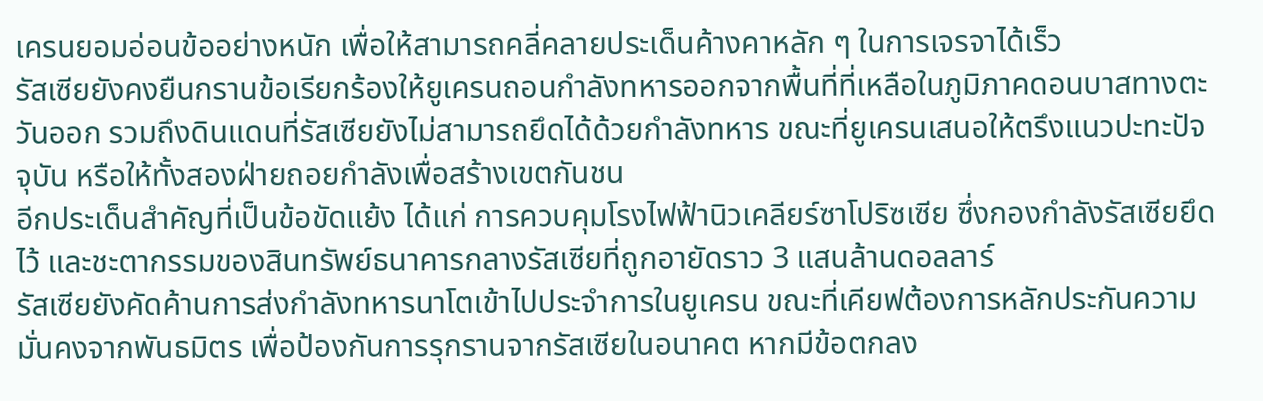เครนยอมอ่อนข้ออย่างหนัก เพื่อให้สามารถคลี่คลายประเด็นค้างคาหลัก ๆ ในการเจรจาได้เร็ว
รัสเซียยังคงยืนกรานข้อเรียกร้องให้ยูเครนถอนกำลังทหารออกจากพื้นที่ที่เหลือในภูมิภาคดอนบาสทางตะวันออก รวมถึงดินแดนที่รัสเซียยังไม่สามารถยึดได้ด้วยกำลังทหาร ขณะที่ยูเครนเสนอให้ตรึงแนวปะทะปัจจุบัน หรือให้ทั้งสองฝ่ายถอยกำลังเพื่อสร้างเขตกันชน
อีกประเด็นสำคัญที่เป็นข้อขัดแย้ง ได้แก่ การควบคุมโรงไฟฟ้านิวเคลียร์ซาโปริซเซีย ซึ่งกองกำลังรัสเซียยึดไว้ และชะตากรรมของสินทรัพย์ธนาคารกลางรัสเซียที่ถูกอายัดราว 3 แสนล้านดอลลาร์
รัสเซียยังคัดค้านการส่งกำลังทหารนาโตเข้าไปประจำการในยูเครน ขณะที่เคียฟต้องการหลักประกันความมั่นคงจากพันธมิตร เพื่อป้องกันการรุกรานจากรัสเซียในอนาคต หากมีข้อตกลง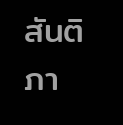สันติภา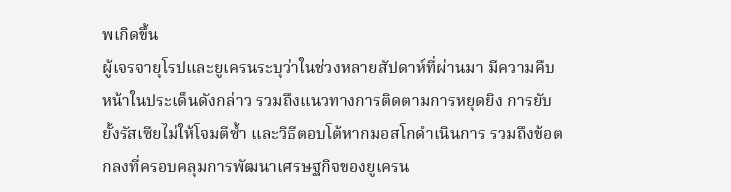พเกิดขึ้น
ผู้เจรจายุโรปและยูเครนระบุว่าในช่วงหลายสัปดาห์ที่ผ่านมา มีความคืบหน้าในประเด็นดังกล่าว รวมถึงแนวทางการติดตามการหยุดยิง การยับยั้งรัสเซียไม่ให้โจมตีซ้ำ และวิธีตอบโต้หากมอสโกดำเนินการ รวมถึงข้อตกลงที่ครอบคลุมการพัฒนาเศรษฐกิจของยูเครน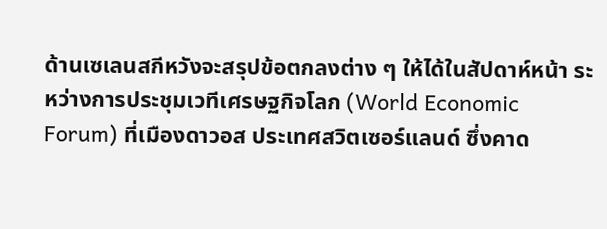ด้านเซเลนสกีหวังจะสรุปข้อตกลงต่าง ๆ ให้ได้ในสัปดาห์หน้า ระหว่างการประชุมเวทีเศรษฐกิจโลก (World Economic Forum) ที่เมืองดาวอส ประเทศสวิตเซอร์แลนด์ ซึ่งคาด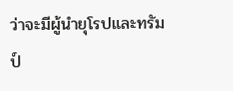ว่าจะมีผู้นำยุโรปและทรัมป์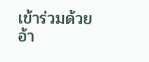เข้าร่วมด้วย
อ้า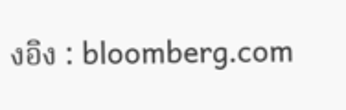งอิง : bloomberg.com